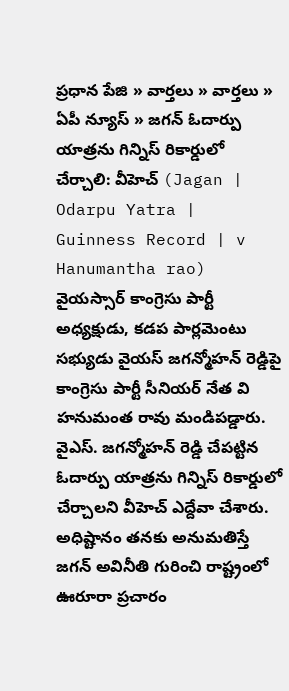ప్రధాన పేజి » వార్తలు » వార్తలు » ఏపీ న్యూస్ » జగన్ ఓదార్పు యాత్రను గిన్నిస్ రికార్డులో చేర్చాలి: వీహెచ్ (Jagan | Odarpu Yatra | Guinness Record | v Hanumantha rao)
వైయస్సార్ కాంగ్రెసు పార్టీ అధ్యక్షుడు, కడప పార్లమెంటు సభ్యుడు వైయస్ జగన్మోహన్ రెడ్డిపై కాంగ్రెసు పార్టీ సీనియర్ నేత వి హనుమంత రావు మండిపడ్డారు. వైఎస్. జగన్మోహన్ రెడ్డి చేపట్టిన ఓదార్పు యాత్రను గిన్నిస్ రికార్డులో చేర్చాలని వీహెచ్ ఎద్దేవా చేశారు. అధిష్టానం తనకు అనుమతిస్తే జగన్ అవినీతి గురించి రాష్ట్రంలో ఊరూరా ప్రచారం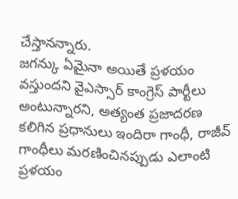చేస్తానన్నారు.
జగన్కు ఏమైనా అయితే ప్రళయం వస్తుందని వైఎస్సార్ కాంగ్రెస్ పార్టీలు అంటున్నారని, అత్యంత ప్రజాదరణ కలిగిన ప్రధానులు ఇందిరా గాంధీ, రాజీవ్ గాంధీలు మరణించినప్పుడు ఎలాంటి ప్రళయం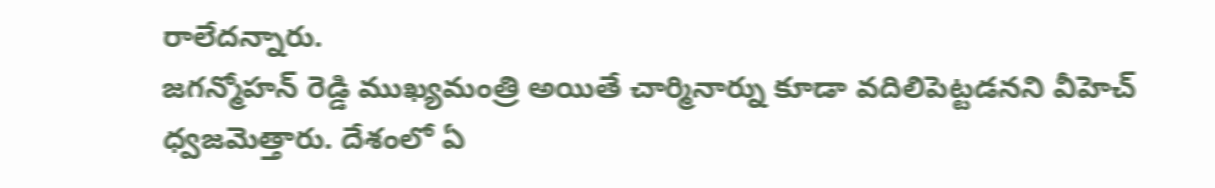రాలేదన్నారు.
జగన్మోహన్ రెడ్డి ముఖ్యమంత్రి అయితే చార్మినార్ను కూడా వదిలిపెట్టడనని వీహెచ్ ధ్వజమెత్తారు. దేశంలో ఏ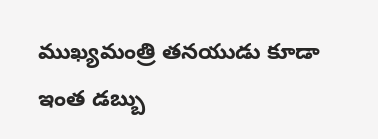ముఖ్యమంత్రి తనయుడు కూడా ఇంత డబ్బు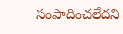సంపాదించలేదని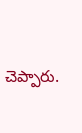చెప్పారు.